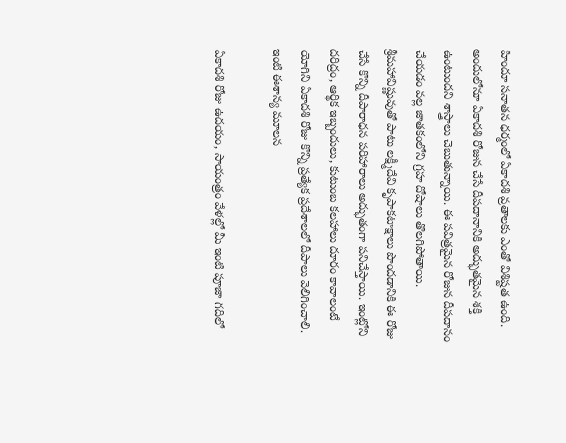హిందూ సనాతన ధర్మంలో ఏకాదశి వ్రతాలకు ఎంతో విశిష్టత ఉంది. అందులోనూ ఏకాదశి రోజున చేసే దీపదానానికి అద్భుతమైన శక్తి ఉంటుందని శాస్త్రాలు చెబుతున్నాయి. ఈ పవిత్రమైన రోజున దీపదానం చేయడం వల్ల జాతకంలోని గ్రహ దోషాలు తొలగిపోతాయి. శ్రీమహావిష్ణువుతో పాటు లక్ష్మీదేవి కృపాకటాక్షాలు పొందడానికి ఈ రోజు చేసే కొన్ని దీపారాధన పరిహారాలు అద్భుతంగా పనిచేస్తాయి. ఇంట్లోని దరిద్రం, ఆర్థిక ఇబ్బందులు, కుటుంబ కలహాలు దూరం కావాలంటే యోగిని ఏకాదశి రోజు కొన్ని ప్రత్యేక ప్రదేశాలలో దీపాలు వెలిగించాలి.
ఇంటి ఈశాన్య మూలన

ఏకాదశి రోజు ఉదయం, సాయంత్రం వేళల్లో మీ ఇంటి పూజా గదిలో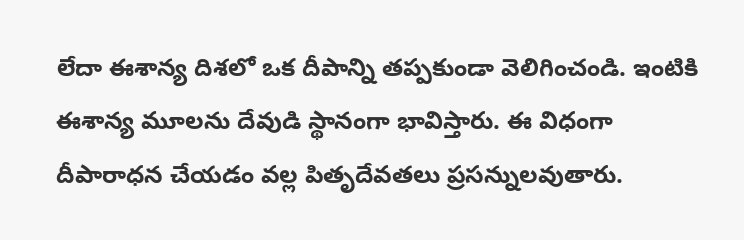లేదా ఈశాన్య దిశలో ఒక దీపాన్ని తప్పకుండా వెలిగించండి. ఇంటికి ఈశాన్య మూలను దేవుడి స్థానంగా భావిస్తారు. ఈ విధంగా దీపారాధన చేయడం వల్ల పితృదేవతలు ప్రసన్నులవుతారు.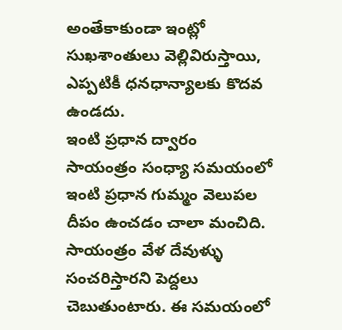అంతేకాకుండా ఇంట్లో సుఖశాంతులు వెల్లివిరుస్తాయి, ఎప్పటికీ ధనధాన్యాలకు కొదవ ఉండదు.
ఇంటి ప్రధాన ద్వారం
సాయంత్రం సంధ్యా సమయంలో ఇంటి ప్రధాన గుమ్మం వెలుపల దీపం ఉంచడం చాలా మంచిది. సాయంత్రం వేళ దేవుళ్ళు సంచరిస్తారని పెద్దలు చెబుతుంటారు. ఈ సమయంలో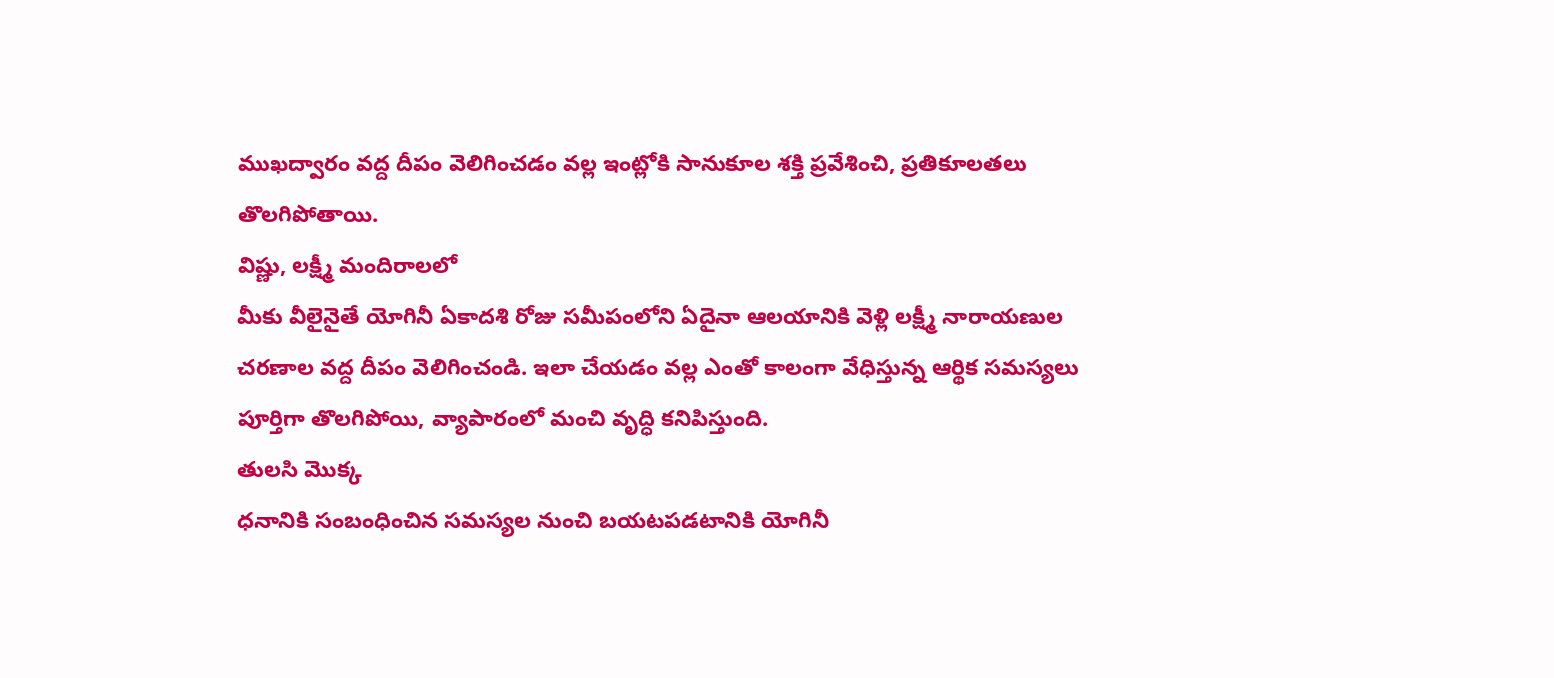ముఖద్వారం వద్ద దీపం వెలిగించడం వల్ల ఇంట్లోకి సానుకూల శక్తి ప్రవేశించి, ప్రతికూలతలు తొలగిపోతాయి.
విష్ణు, లక్ష్మీ మందిరాలలో
మీకు వీలైనైతే యోగినీ ఏకాదశి రోజు సమీపంలోని ఏదైనా ఆలయానికి వెళ్లి లక్ష్మీ నారాయణుల చరణాల వద్ద దీపం వెలిగించండి. ఇలా చేయడం వల్ల ఎంతో కాలంగా వేధిస్తున్న ఆర్థిక సమస్యలు పూర్తిగా తొలగిపోయి, వ్యాపారంలో మంచి వృద్ధి కనిపిస్తుంది.
తులసి మొక్క
ధనానికి సంబంధించిన సమస్యల నుంచి బయటపడటానికి యోగినీ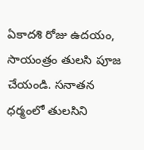ఏకాదశి రోజు ఉదయం, సాయంత్రం తులసి పూజ చేయండి. సనాతన ధర్మంలో తులసిని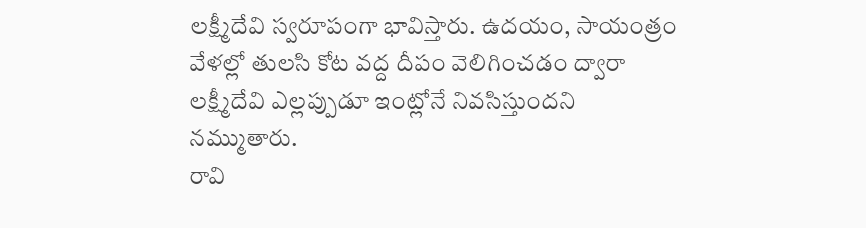లక్ష్మీదేవి స్వరూపంగా భావిస్తారు. ఉదయం, సాయంత్రం వేళల్లో తులసి కోట వద్ద దీపం వెలిగించడం ద్వారా లక్ష్మీదేవి ఎల్లప్పుడూ ఇంట్లోనే నివసిస్తుందని నమ్ముతారు.
రావి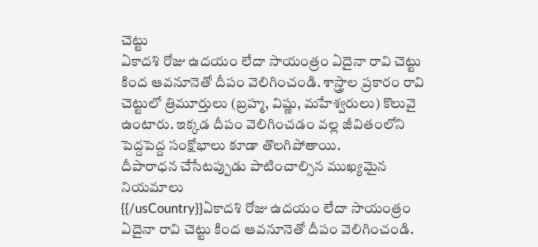చెట్టు
ఏకాదశి రోజు ఉదయం లేదా సాయంత్రం ఏదైనా రావి చెట్టు కింద ఆవనూనెతో దీపం వెలిగించండి. శాస్త్రాల ప్రకారం రావి చెట్టులో త్రిమూర్తులు (బ్రహ్మ, విష్ణు, మహేశ్వరులు) కొలువై ఉంటారు. ఇక్కడ దీపం వెలిగించడం వల్ల జీవితంలోని పెద్దపెద్ద సంక్షోభాలు కూడా తొలగిపోతాయి.
దీపారాధన చేసేటప్పుడు పాటించాల్సిన ముఖ్యమైన నియమాలు
{{/usCountry}}ఏకాదశి రోజు ఉదయం లేదా సాయంత్రం ఏదైనా రావి చెట్టు కింద ఆవనూనెతో దీపం వెలిగించండి.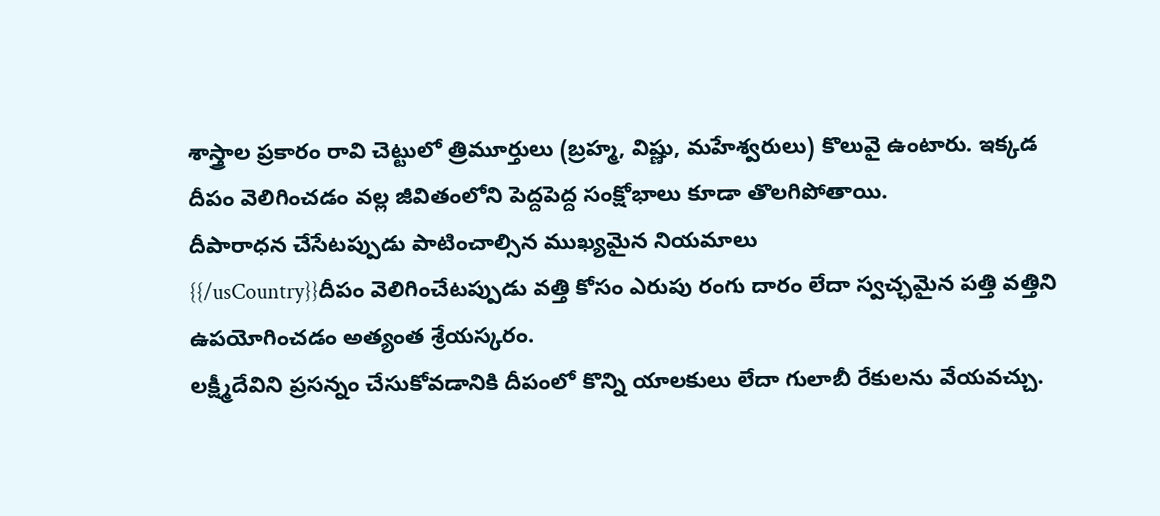శాస్త్రాల ప్రకారం రావి చెట్టులో త్రిమూర్తులు (బ్రహ్మ, విష్ణు, మహేశ్వరులు) కొలువై ఉంటారు. ఇక్కడ దీపం వెలిగించడం వల్ల జీవితంలోని పెద్దపెద్ద సంక్షోభాలు కూడా తొలగిపోతాయి.
దీపారాధన చేసేటప్పుడు పాటించాల్సిన ముఖ్యమైన నియమాలు
{{/usCountry}}దీపం వెలిగించేటప్పుడు వత్తి కోసం ఎరుపు రంగు దారం లేదా స్వచ్ఛమైన పత్తి వత్తిని ఉపయోగించడం అత్యంత శ్రేయస్కరం.
లక్ష్మీదేవిని ప్రసన్నం చేసుకోవడానికి దీపంలో కొన్ని యాలకులు లేదా గులాబీ రేకులను వేయవచ్చు.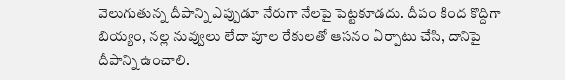వెలుగుతున్న దీపాన్ని ఎప్పుడూ నేరుగా నేలపై పెట్టకూడదు. దీపం కింద కొద్దిగా బియ్యం, నల్ల నువ్వులు లేదా పూల రేకులతో ఆసనం ఏర్పాటు చేసి, దానిపై దీపాన్ని ఉంచాలి.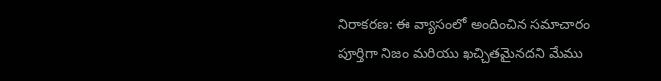నిరాకరణ: ఈ వ్యాసంలో అందించిన సమాచారం పూర్తిగా నిజం మరియు ఖచ్చితమైనదని మేము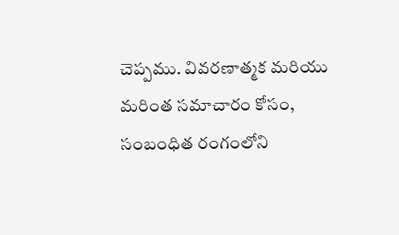చెప్పము. వివరణాత్మక మరియు మరింత సమాచారం కోసం, సంబంధిత రంగంలోని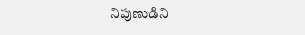నిపుణుడిని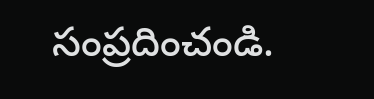సంప్రదించండి.